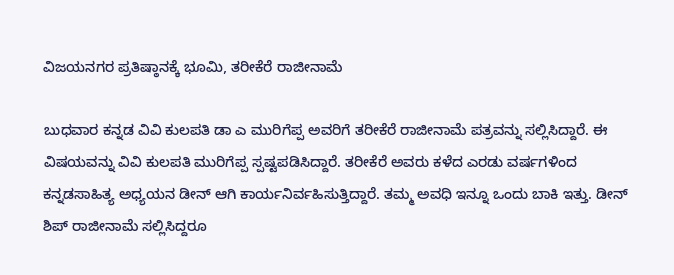ವಿಜಯನಗರ ಪ್ರತಿಷ್ಠಾನಕ್ಕೆ ಭೂಮಿ, ತರೀಕೆರೆ ರಾಜೀನಾಮೆ

ಬುಧವಾರ ಕನ್ನಡ ವಿವಿ ಕುಲಪತಿ ಡಾ ಎ ಮುರಿಗೆಪ್ಪ ಅವರಿಗೆ ತರೀಕೆರೆ ರಾಜೀನಾಮೆ ಪತ್ರವನ್ನು ಸಲ್ಲಿಸಿದ್ದಾರೆ. ಈ ವಿಷಯವನ್ನು ವಿವಿ ಕುಲಪತಿ ಮುರಿಗೆಪ್ಪ ಸ್ಪಷ್ಟಪಡಿಸಿದ್ದಾರೆ. ತರೀಕೆರೆ ಅವರು ಕಳೆದ ಎರಡು ವರ್ಷಗಳಿಂದ ಕನ್ನಡಸಾಹಿತ್ಯ ಅಧ್ಯಯನ ಡೀನ್ ಆಗಿ ಕಾರ್ಯನಿರ್ವಹಿಸುತ್ತಿದ್ದಾರೆ. ತಮ್ಮ ಅವಧಿ ಇನ್ನೂ ಒಂದು ಬಾಕಿ ಇತ್ತು. ಡೀನ್ ಶಿಪ್ ರಾಜೀನಾಮೆ ಸಲ್ಲಿಸಿದ್ದರೂ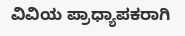ವಿವಿಯ ಪ್ರಾಧ್ಯಾಪಕರಾಗಿ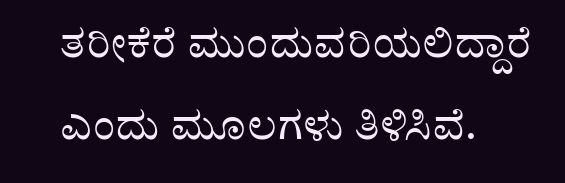ತರೀಕೆರೆ ಮುಂದುವರಿಯಲಿದ್ದಾರೆ ಎಂದು ಮೂಲಗಳು ತಿಳಿಸಿವೆ.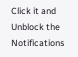Click it and Unblock the Notifications